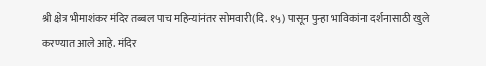श्री क्षेत्र भीमाशंकर मंदिर तब्बल पाच महिन्यांनंतर सोमवारी(दि. १५) पासून पुन्हा भाविकांना दर्शनासाठी खुले करण्यात आले आहे. मंदिर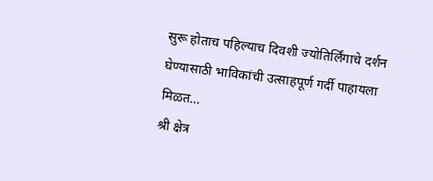सुरू होताच पहिल्याच दिवशी ज्योतिर्लिंगाचे दर्शन घेण्यासाठी भाविकांची उत्साहपूर्ण गर्दी पाहायला मिळत…
श्री क्षेत्र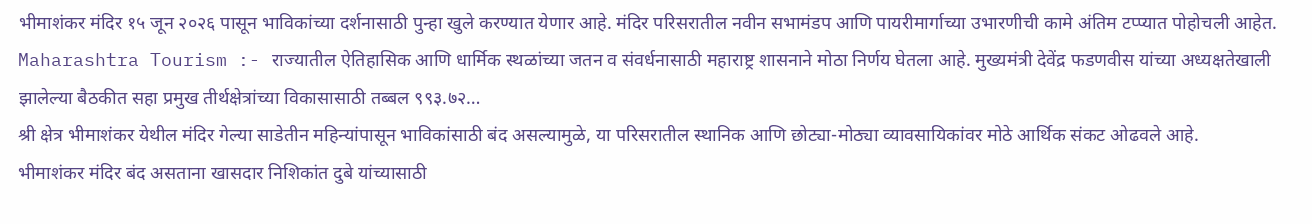भीमाशंकर मंदिर १५ जून २०२६ पासून भाविकांच्या दर्शनासाठी पुन्हा खुले करण्यात येणार आहे. मंदिर परिसरातील नवीन सभामंडप आणि पायरीमार्गाच्या उभारणीची कामे अंतिम टप्प्यात पोहोचली आहेत.
Maharashtra Tourism :- राज्यातील ऐतिहासिक आणि धार्मिक स्थळांच्या जतन व संवर्धनासाठी महाराष्ट्र शासनाने मोठा निर्णय घेतला आहे. मुख्यमंत्री देवेंद्र फडणवीस यांच्या अध्यक्षतेखाली झालेल्या बैठकीत सहा प्रमुख तीर्थक्षेत्रांच्या विकासासाठी तब्बल ९९३.७२…
श्री क्षेत्र भीमाशंकर येथील मंदिर गेल्या साडेतीन महिन्यांपासून भाविकांसाठी बंद असल्यामुळे, या परिसरातील स्थानिक आणि छोट्या-मोठ्या व्यावसायिकांवर मोठे आर्थिक संकट ओढवले आहे.
भीमाशंकर मंदिर बंद असताना खासदार निशिकांत दुबे यांच्यासाठी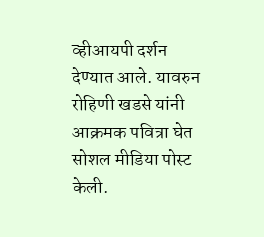व्हीआयपी दर्शन देण्यात आले. यावरुन रोहिणी खडसे यांनी आक्रमक पवित्रा घेत सोशल मीडिया पोस्ट केली.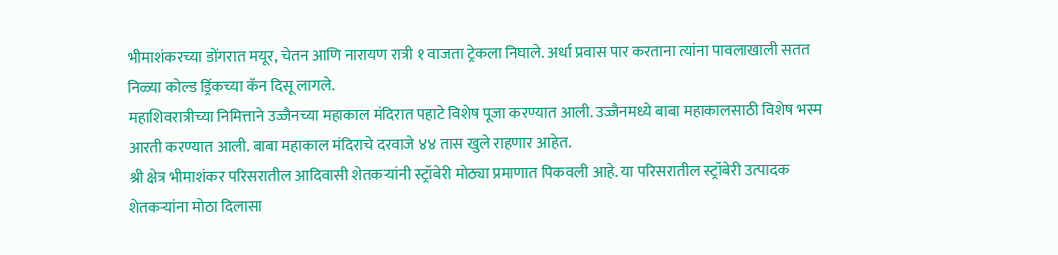भीमाशंकरच्या डोंगरात मयूर, चेतन आणि नारायण रात्री १ वाजता ट्रेकला निघाले. अर्धा प्रवास पार करताना त्यांना पावलाखाली सतत निळ्या कोल्ड ड्रिंकच्या कॅन दिसू लागले.
महाशिवरात्रीच्या निमित्ताने उज्जैनच्या महाकाल मंदिरात पहाटे विशेष पूजा करण्यात आली. उज्जैनमध्ये बाबा महाकालसाठी विशेष भस्म आरती करण्यात आली. बाबा महाकाल मंदिराचे दरवाजे ४४ तास खुले राहणार आहेत.
श्री क्षेत्र भीमाशंकर परिसरातील आदिवासी शेतकऱ्यांनी स्ट्रॉबेरी मोठ्या प्रमाणात पिकवली आहे. या परिसरातील स्ट्रॉबेरी उत्पादक शेतकऱ्यांना मोठा दिलासा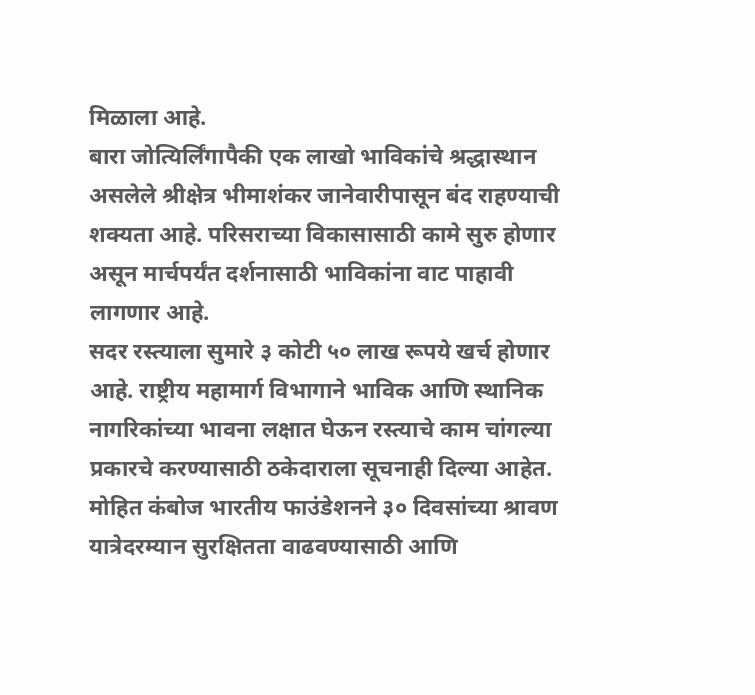मिळाला आहे.
बारा जोत्यिर्लिंगापैकी एक लाखो भाविकांचे श्रद्धास्थान असलेले श्रीक्षेत्र भीमाशंकर जानेवारीपासून बंद राहण्याची शक्यता आहे. परिसराच्या विकासासाठी कामे सुरु होणार असून मार्चपर्यंत दर्शनासाठी भाविकांना वाट पाहावी लागणार आहे.
सदर रस्त्याला सुमारे ३ कोटी ५० लाख रूपये खर्च होणार आहे. राष्ट्रीय महामार्ग विभागाने भाविक आणि स्थानिक नागरिकांच्या भावना लक्षात घेऊन रस्त्याचे काम चांगल्या प्रकारचे करण्यासाठी ठकेदाराला सूचनाही दिल्या आहेत.
मोहित कंबोज भारतीय फाउंडेशनने ३० दिवसांच्या श्रावण यात्रेदरम्यान सुरक्षितता वाढवण्यासाठी आणि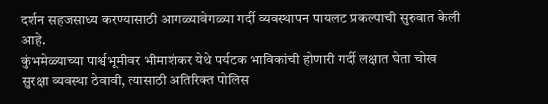दर्शन सहजसाध्य करण्यासाठी आगळ्यावेगळ्या गर्दी व्यवस्थापन पायलट प्रकल्पाची सुरुवात केली आहे.
कुंभमेळ्याच्या पार्श्वभूमीवर भीमाशंकर येथे पर्यटक भाविकांची होणारी गर्दी लक्षात घेता चोख सुरक्षा व्यवस्था ठेवावी, त्यासाठी अतिरिक्त पोलिस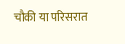चौकी या परिसरात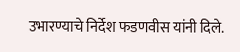उभारण्याचे निर्देश फडणवीस यांनी दिले.